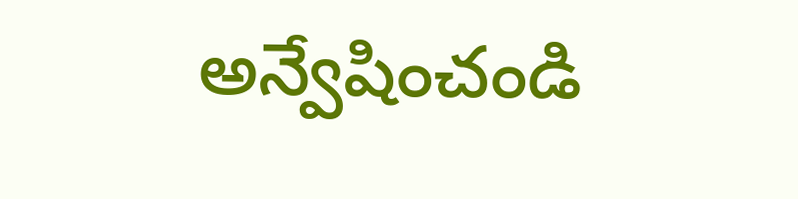అన్వేషించండి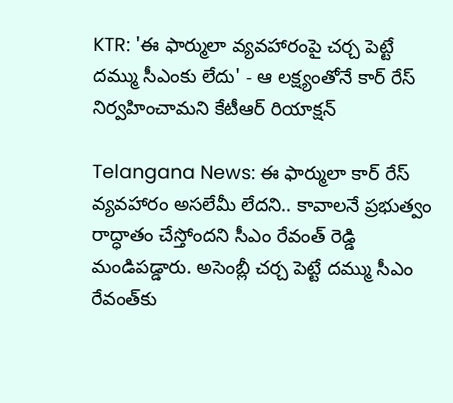KTR: 'ఈ ఫార్ములా వ్యవహారంపై చర్చ పెట్టే దమ్ము సీఎంకు లేదు' - ఆ లక్ష్యంతోనే కార్ రేస్ నిర్వహించామని కేటీఆర్ రియాక్షన్

Telangana News: ఈ ఫార్ములా కార్ రేస్ వ్యవహారం అసలేమీ లేదని.. కావాలనే ప్రభుత్వం రాద్ధాతం చేస్తోందని సీఎం రేవంత్ రెడ్డి మండిపడ్డారు. అసెంబ్లీ చర్చ పెట్టే దమ్ము సీఎం రేవంత్‌కు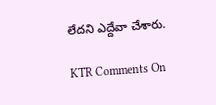లేదని ఎద్దేవా చేశారు.

KTR Comments On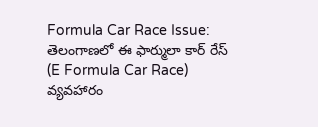Formula Car Race Issue: తెలంగాణలో ఈ ఫార్ములా కార్ రేస్ (E Formula Car Race) వ్యవహారం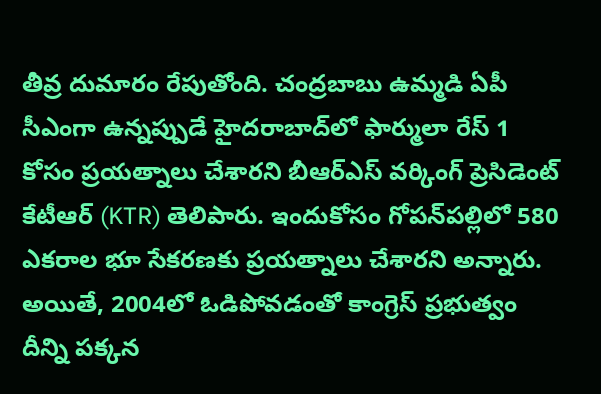తీవ్ర దుమారం రేపుతోంది. చంద్రబాబు ఉమ్మడి ఏపీ సీఎంగా ఉన్నప్పుడే హైదరాబాద్‌లో ఫార్ములా రేస్ 1 కోసం ప్రయత్నాలు చేశారని బీఆర్ఎస్ వర్కింగ్ ప్రెసిడెంట్ కేటీఆర్ (KTR) తెలిపారు. ఇందుకోసం గోపన్‌పల్లిలో 580 ఎకరాల భూ సేకరణకు ప్రయత్నాలు చేశారని అన్నారు. అయితే, 2004లో ఓడిపోవడంతో కాంగ్రెస్ ప్రభుత్వం దీన్ని పక్కన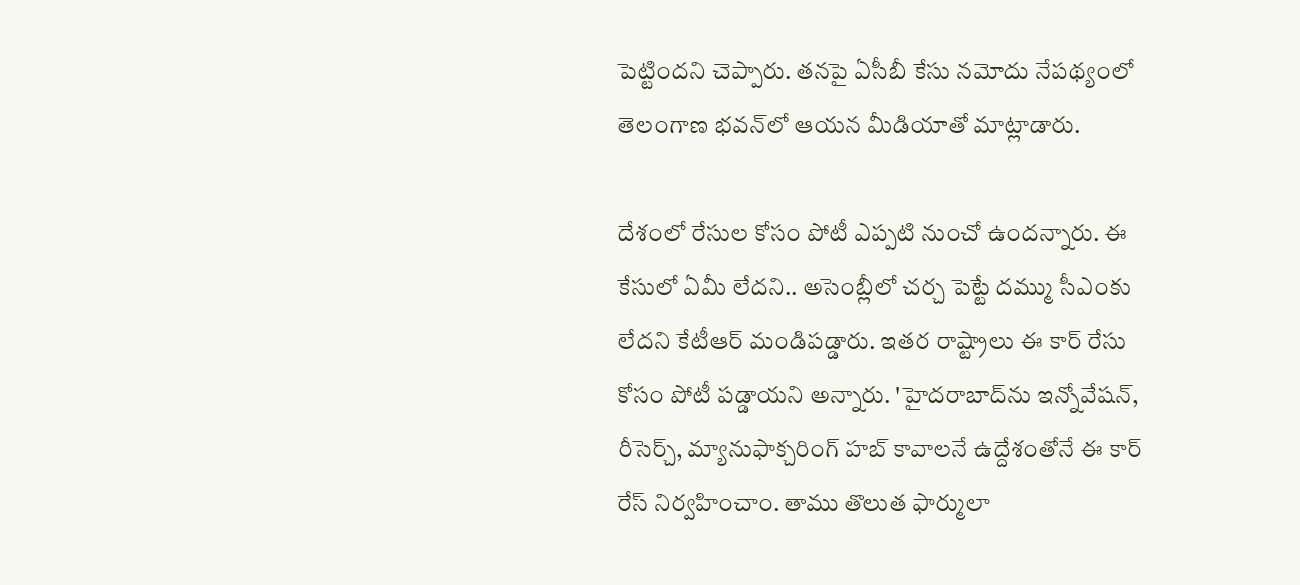పెట్టిందని చెప్పారు. తనపై ఏసీబీ కేసు నమోదు నేపథ్యంలో తెలంగాణ భవన్‌లో ఆయన మీడియాతో మాట్లాడారు.

దేశంలో రేసుల కోసం పోటీ ఎప్పటి నుంచో ఉందన్నారు. ఈ కేసులో ఏమీ లేదని.. అసెంబ్లీలో చర్చ పెట్టే దమ్ము సీఎంకు లేదని కేటీఆర్ మండిపడ్డారు. ఇతర రాష్ట్రాలు ఈ కార్ రేసు కోసం పోటీ పడ్డాయని అన్నారు. 'హైదరాబాద్‌ను ఇన్నోవేషన్, రీసెర్చ్, మ్యానుఫాక్చరింగ్ హబ్ కావాలనే ఉద్దేశంతోనే ఈ కార్ రేస్ నిర్వహించాం. తాము తొలుత ఫార్ములా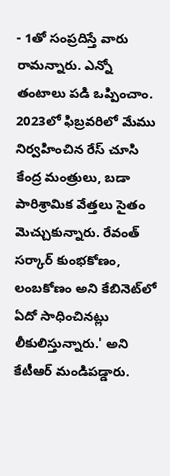- 1తో సంప్రదిస్తే వారు రామన్నారు. ఎన్నో తంటాలు పడి ఒప్పించాం. 2023లో ఫిబ్రవరిలో మేము నిర్వహించిన రేస్ చూసి కేంద్ర మంత్రులు, బడా పారిశ్రామిక వేత్తలు సైతం మెచ్చుకున్నారు. రేవంత్ సర్కార్ కుంభకోణం, లంబకోణం అని కేబినెట్‌లో ఏదో సాధించినట్లు లీకులిస్తున్నారు.' అని కేటీఆర్ మండిపడ్డారు.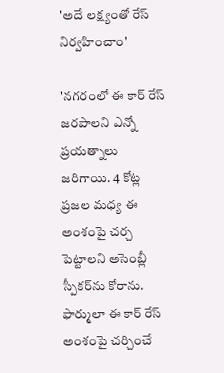'అదే లక్ష్యంతో రేస్ నిర్వహించాం'

'నగరంలో ఈ కార్ రేస్ జరపాలని ఎన్నో ప్రయత్నాలు జరిగాయి. 4 కోట్ల ప్రజల మధ్య ఈ అంశంపై చర్చ పెట్టాలని అసెంబ్లీ స్పీకర్‌ను కోరాను. ఫార్ములా ఈ కార్ రేస్ అంశంపై చర్చించే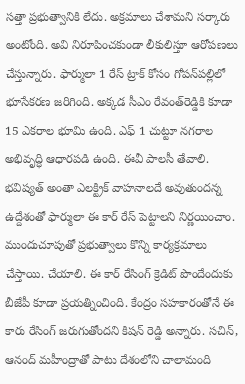సత్తా ప్రభుత్వానికి లేదు. అక్రమాలు చేశామని సర్కారు అంటోంది. అవి నిరూపించకుండా లీకులిస్తూ ఆరోపణలు చేస్తున్నారు. ఫార్ములా 1 రేస్ ట్రాక్ కోసం గోపన్‌పల్లిలో భూసేకరణ జరిగింది. అక్కడ సీఎం రేవంత్‌రెడ్డికి కూడా 15 ఎకరాల భూమి ఉంది. ఎఫ్ 1 చుట్టూ నగరాల అభివృద్ధి ఆధారపడి ఉంది. ఈవీ పాలసీ తేవాలి. భవిష్యత్ అంతా ఎలక్ట్రిక్ వాహనాలదే అవుతుందన్న ఉద్దేశంతో ఫార్ములా ఈ కార్ రేస్ పెట్టాలని నిర్ణయించాం. ముందుచూపుతో ప్రభుత్వాలు కొన్ని కార్యక్రమాలు చేస్తాయి. చేయాలి. ఈ కార్ రేసింగ్ క్రెడిట్ పొందేందుకు బీజేపీ కూడా ప్రయత్నించింది. కేంద్రం సహకారంతోనే ఈ కారు రేసింగ్ జరుగుతోందని కిషన్ రెడ్డి అన్నారు. సచిన్, ఆనంద్ మహీంద్రాతో పాటు దేశంలోని చాలామంది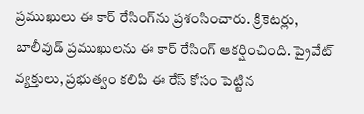ప్రముఖులు ఈ కార్ రేసింగ్‌ను ప్రశంసించారు. క్రికెటర్లు, బాలీవుడ్ ప్రముఖులను ఈ కార్ రేసింగ్ ఆకర్షించింది. ప్రైవేట్ వ్యక్తులు, ప్రభుత్వం కలిపి ఈ రేస్ కోసం పెట్టిన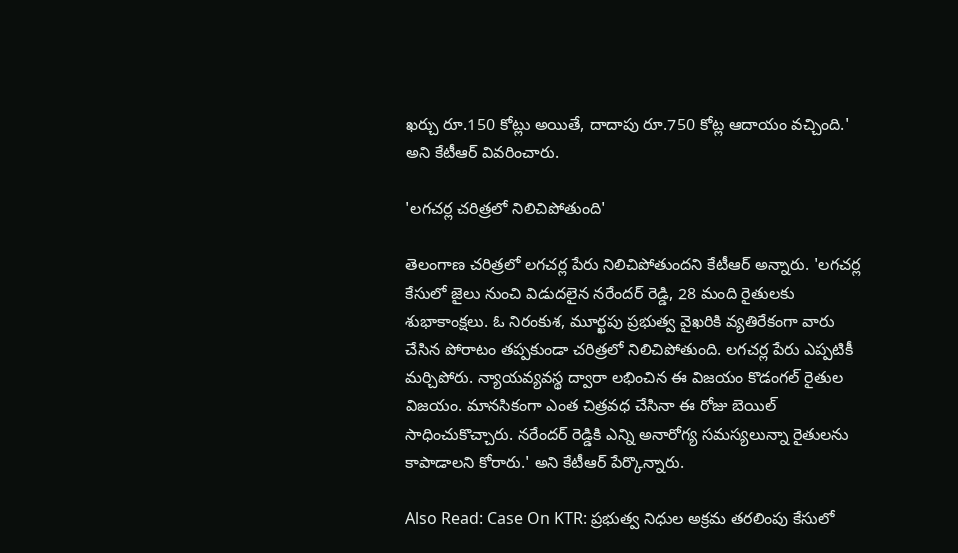ఖర్చు రూ.150 కోట్లు అయితే, దాదాపు రూ.750 కోట్ల ఆదాయం వచ్చింది.' అని కేటీఆర్ వివరించారు.

'లగచర్ల చరిత్రలో నిలిచిపోతుంది'

తెలంగాణ చరిత్రలో లగచర్ల పేరు నిలిచిపోతుందని కేటీఆర్ అన్నారు. 'లగచర్ల కేసులో జైలు నుంచి విడుదలైన నరేందర్ రెడ్డి, 28 మంది రైతులకు శుభాకాంక్షలు. ఓ నిరంకుశ, మూర్ఖపు ప్రభుత్వ వైఖరికి వ్యతిరేకంగా వారు చేసిన పోరాటం తప్పకుండా చరిత్రలో నిలిచిపోతుంది. లగచర్ల పేరు ఎప్పటికీ మర్చిపోరు. న్యాయవ్యవస్థ ద్వారా లభించిన ఈ విజయం కొడంగల్ రైతుల విజయం. మానసికంగా ఎంత చిత్రవధ చేసినా ఈ రోజు బెయిల్ సాధించుకొచ్చారు. నరేందర్ రెడ్డికి ఎన్ని అనారోగ్య సమస్యలున్నా రైతులను కాపాడాలని కోరారు.' అని కేటీఆర్ పేర్కొన్నారు.

Also Read: Case On KTR: ప్రభుత్వ నిధుల అక్రమ తరలింపు కేసులో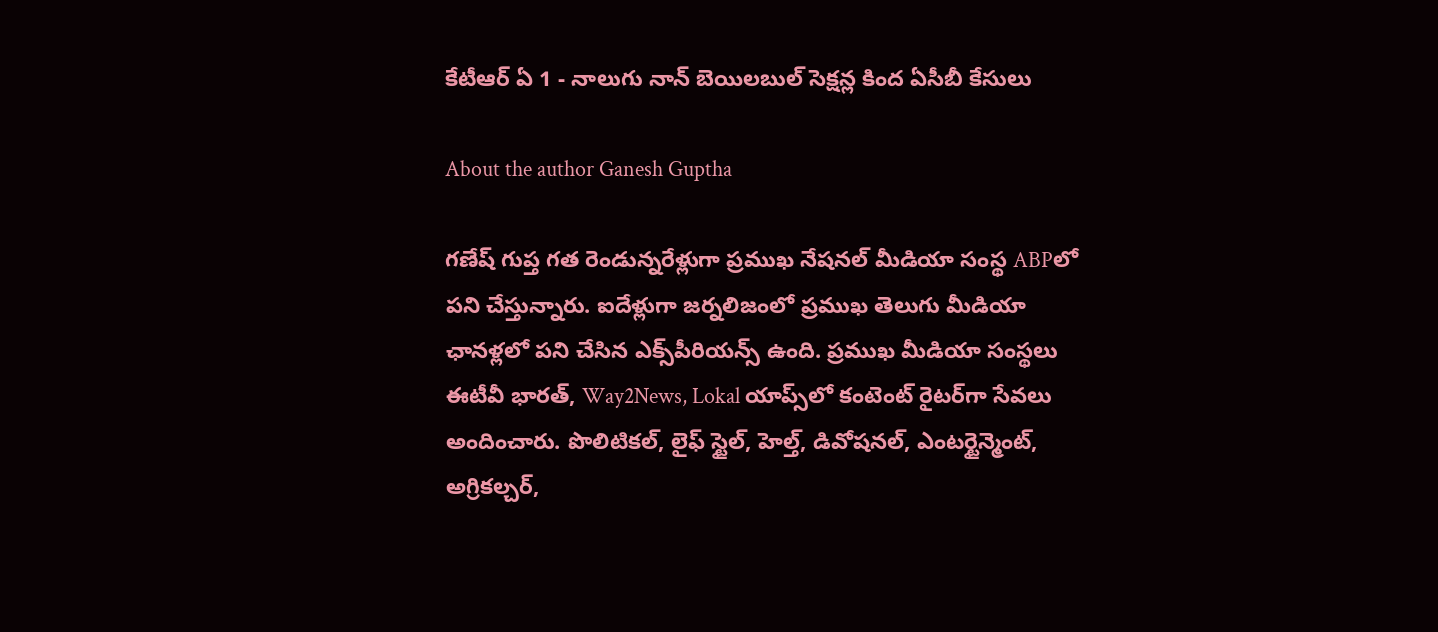కేటీఆర్ ఏ 1 - నాలుగు నాన్ బెయిలబుల్ సెక్షన్ల కింద ఏసీబీ కేసులు

About the author Ganesh Guptha

గణేష్ గుప్త గత రెండున్నరేళ్లుగా ప్రముఖ నేషనల్ మీడియా సంస్థ ABPలో పని చేస్తున్నారు. ఐదేళ్లుగా జర్నలిజంలో ప్రముఖ తెలుగు మీడియా ఛానళ్లలో పని చేసిన ఎక్స్‌పీరియన్స్ ఉంది. ప్రముఖ మీడియా సంస్థలు ఈటీవీ భారత్, Way2News, Lokal యాప్స్‌లో కంటెంట్ రైటర్‌గా సేవలు అందించారు. పొలిటికల్, లైఫ్ స్టైల్, హెల్త్, డివోషనల్, ఎంటర్టైన్మెంట్, అగ్రికల్చర్,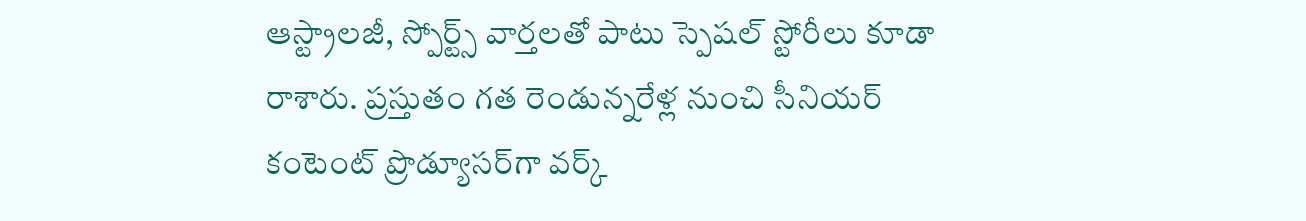ఆస్ట్రాలజీ, స్పోర్ట్స్ వార్తలతో పాటు స్పెషల్ స్టోరీలు కూడా రాశారు. ప్రస్తుతం గత రెండున్నరేళ్ల నుంచి సీనియర్ కంటెంట్ ప్రొడ్యూసర్‌గా వర్క్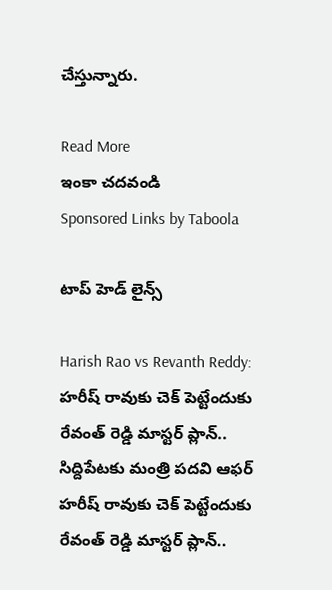చేస్తున్నారు.

Read More
ఇంకా చదవండి
Sponsored Links by Taboola

టాప్ హెడ్ లైన్స్

Harish Rao vs Revanth Reddy: హరీష్ రావుకు చెక్ పెట్టేందుకు రేవంత్ రెడ్డి మాస్టర్ ప్లాన్.. సిద్దిపేటకు మంత్రి పదవి ఆఫర్
హరీష్ రావుకు చెక్ పెట్టేందుకు రేవంత్ రెడ్డి మాస్టర్ ప్లాన్..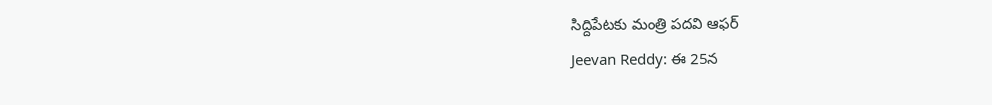సిద్దిపేటకు మంత్రి పదవి ఆఫర్
Jeevan Reddy: ఈ 25న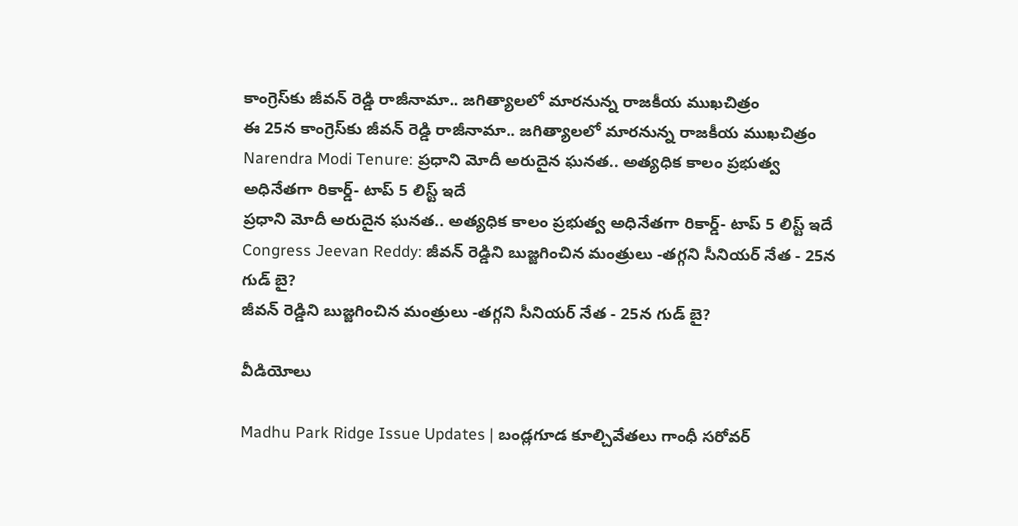కాంగ్రెస్‌కు జీవన్ రెడ్డి రాజీనామా.. జగిత్యాలలో మారనున్న రాజకీయ ముఖచిత్రం
ఈ 25న కాంగ్రెస్‌కు జీవన్ రెడ్డి రాజీనామా.. జగిత్యాలలో మారనున్న రాజకీయ ముఖచిత్రం
Narendra Modi Tenure: ప్రధాని మోదీ అరుదైన ఘనత.. అత్యధిక కాలం ప్రభుత్వ అధినేతగా రికార్డ్- టాప్ 5 లిస్ట్ ఇదే
ప్రధాని మోదీ అరుదైన ఘనత.. అత్యధిక కాలం ప్రభుత్వ అధినేతగా రికార్డ్- టాప్ 5 లిస్ట్ ఇదే
Congress Jeevan Reddy: జీవన్ రెడ్డిని బుజ్జగించిన మంత్రులు -తగ్గని సీనియర్ నేత - 25న గుడ్ బై?
జీవన్ రెడ్డిని బుజ్జగించిన మంత్రులు -తగ్గని సీనియర్ నేత - 25న గుడ్ బై?

వీడియోలు

Madhu Park Ridge Issue Updates | బండ్లగూడ కూల్చివేతలు గాంధీ సరోవర్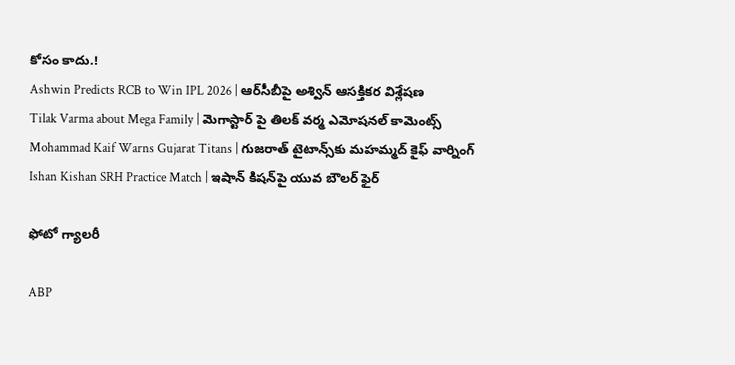కోసం కాదు.!
Ashwin Predicts RCB to Win IPL 2026 | ఆర్‌సీబీపై అశ్విన్ ఆసక్తికర విశ్లేషణ
Tilak Varma about Mega Family | మెగాస్టార్ పై తిలక్ వర్మ ఎమోషనల్ కామెంట్స్
Mohammad Kaif Warns Gujarat Titans | గుజరాత్ టైటాన్స్‌కు మహమ్మద్ కైఫ్ వార్నింగ్
Ishan Kishan SRH Practice Match | ఇషాన్ కిషన్‌పై యువ బౌలర్ ఫైర్

ఫోటో గ్యాలరీ

ABP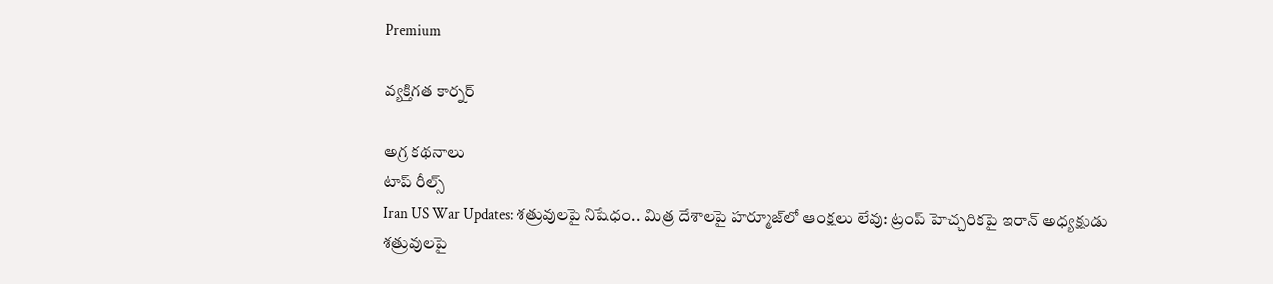Premium

వ్యక్తిగత కార్నర్

అగ్ర కథనాలు
టాప్ రీల్స్
Iran US War Updates: శత్రువులపై నిషేధం.. మిత్ర దేశాలపై హర్మూజ్‌లో ఆంక్షలు లేవు: ట్రంప్ హెచ్చరికపై ఇరాన్ అధ్యక్షుడు
శత్రువులపై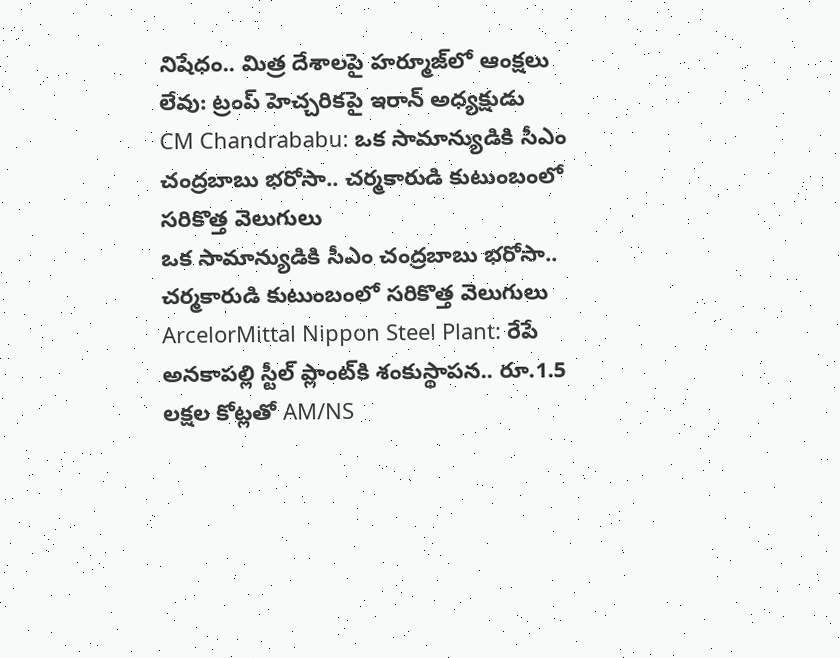నిషేధం.. మిత్ర దేశాలపై హర్మూజ్‌లో ఆంక్షలు లేవు: ట్రంప్ హెచ్చరికపై ఇరాన్ అధ్యక్షుడు
CM Chandrababu: ఒక సామాన్యుడికి సీఎం చంద్రబాబు భరోసా.. చర్మకారుడి కుటుంబంలో సరికొత్త వెలుగులు
ఒక సామాన్యుడికి సీఎం చంద్రబాబు భరోసా.. చర్మకారుడి కుటుంబంలో సరికొత్త వెలుగులు
ArcelorMittal Nippon Steel Plant: రేపే అనకాపల్లి స్టీల్ ప్లాంట్‌కి శంకుస్థాపన.. రూ.1.5 లక్షల కోట్లతో AM/NS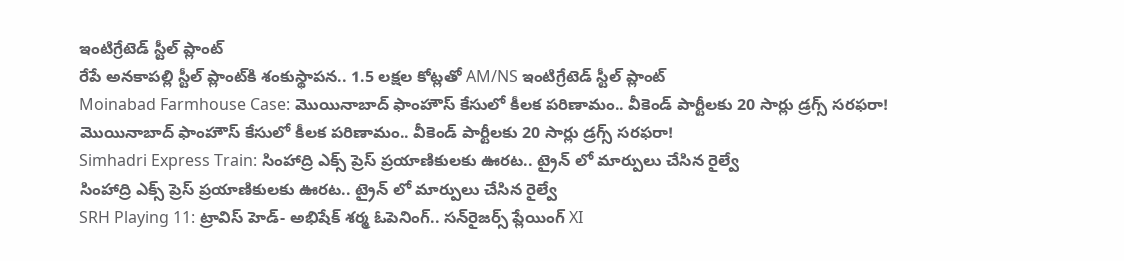ఇంటిగ్రేటెడ్ స్టీల్ ప్లాంట్
రేపే అనకాపల్లి స్టీల్ ప్లాంట్‌కి శంకుస్థాపన.. 1.5 లక్షల కోట్లతో AM/NS ఇంటిగ్రేటెడ్ స్టీల్ ప్లాంట్
Moinabad Farmhouse Case: మొయినాబాద్ ఫాంహౌస్ కేసులో కీలక పరిణామం.. వీకెండ్ పార్టీలకు 20 సార్లు డ్రగ్స్ సరఫరా!
మొయినాబాద్ ఫాంహౌస్ కేసులో కీలక పరిణామం.. వీకెండ్ పార్టీలకు 20 సార్లు డ్రగ్స్ సరఫరా!
Simhadri Express Train: సింహాద్రి ఎక్స్ ప్రెస్ ప్రయాణికులకు ఊరట.. ట్రైన్ లో మార్పులు చేసిన రైల్వే
సింహాద్రి ఎక్స్ ప్రెస్ ప్రయాణికులకు ఊరట.. ట్రైన్ లో మార్పులు చేసిన రైల్వే
SRH Playing 11: ట్రావిస్ హెడ్- అభిషేక్ శర్మ ఓపెనింగ్.. సన్‌రైజర్స్ ప్లేయింగ్ XI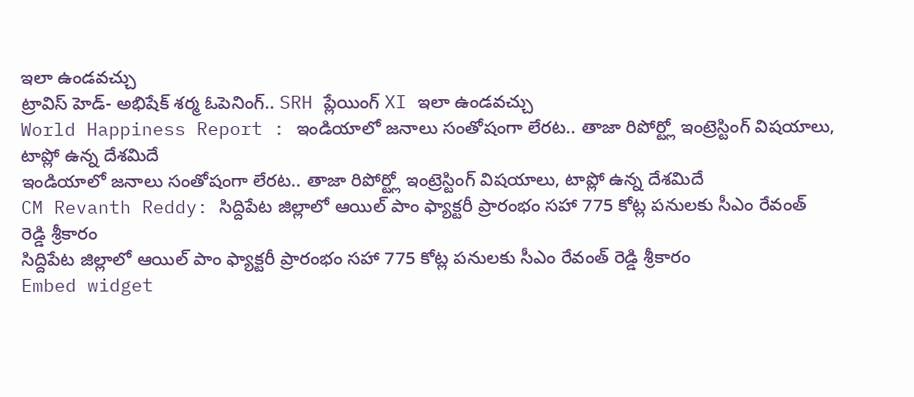ఇలా ఉండవచ్చు
ట్రావిస్ హెడ్- అభిషేక్ శర్మ ఓపెనింగ్.. SRH ప్లేయింగ్ XI ఇలా ఉండవచ్చు
World Happiness Report : ఇండియాలో జనాలు సంతోషంగా లేరట.. తాజా రిపోర్ట్లో ఇంట్రెస్టింగ్ విషయాలు, టాప్లో ఉన్న దేశమిదే
ఇండియాలో జనాలు సంతోషంగా లేరట.. తాజా రిపోర్ట్లో ఇంట్రెస్టింగ్ విషయాలు, టాప్లో ఉన్న దేశమిదే
CM Revanth Reddy: సిద్దిపేట జిల్లాలో ఆయిల్ పాం ఫ్యాక్టరీ ప్రారంభం సహా 775 కోట్ల పనులకు సీఎం రేవంత్ రెడ్డి శ్రీకారం
సిద్దిపేట జిల్లాలో ఆయిల్ పాం ఫ్యాక్టరీ ప్రారంభం సహా 775 కోట్ల పనులకు సీఎం రేవంత్ రెడ్డి శ్రీకారం
Embed widget